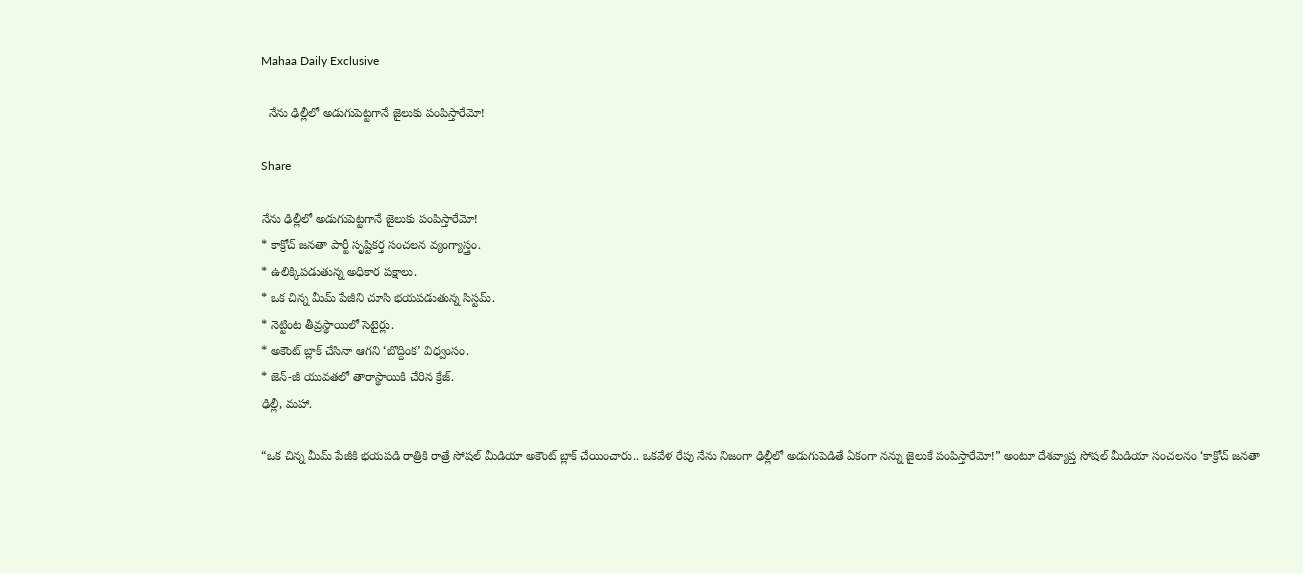Mahaa Daily Exclusive

  నేను ఢిల్లీలో అడుగుపెట్టగానే జైలుకు పంపిస్తారేమో!

Share

నేను ఢిల్లీలో అడుగుపెట్టగానే జైలుకు పంపిస్తారేమో!
* కాక్రోచ్ జనతా పార్టీ సృష్టికర్త సంచలన వ్యంగ్యాస్త్రం.
* ఉలిక్కిపడుతున్న అధికార పక్షాలు.
* ఒక చిన్న మీమ్ పేజీని చూసి భయపడుతున్న సిస్టమ్.
* నెట్టింట తీవ్రస్థాయిలో సెటైర్లు.
* అకౌంట్ బ్లాక్ చేసినా ఆగని ‘బొద్దింక’ విధ్వంసం.
* జెన్-జీ యువతలో తారాస్థాయికి చేరిన క్రేజ్.
ఢిల్లీ, మహా.

“ఒక చిన్న మీమ్ పేజీకి భయపడి రాత్రికి రాత్రే సోషల్ మీడియా అకౌంట్ బ్లాక్ చేయించారు.. ఒకవేళ రేపు నేను నిజంగా ఢిల్లీలో అడుగుపెడితే ఏకంగా నన్ను జైలుకే పంపిస్తారేమో!” అంటూ దేశవ్యాప్త సోషల్ మీడియా సంచలనం ‘కాక్రోచ్ జనతా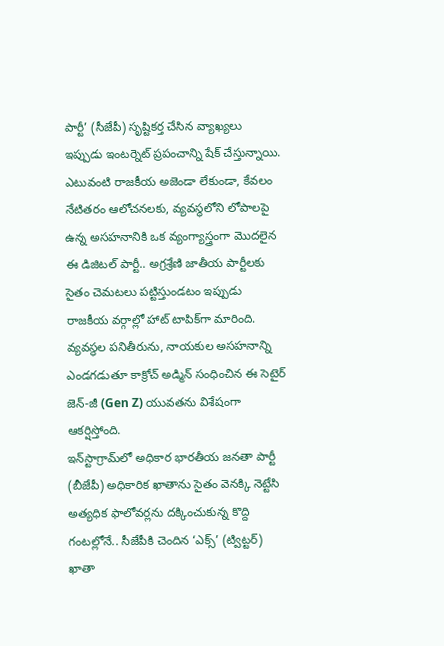పార్టీ’ (సీజేపీ) సృష్టికర్త చేసిన వ్యాఖ్యలు ఇప్పుడు ఇంటర్నెట్ ప్రపంచాన్ని షేక్ చేస్తున్నాయి. ఎటువంటి రాజకీయ అజెండా లేకుండా, కేవలం నేటితరం ఆలోచనలకు, వ్యవస్థలోని లోపాలపై ఉన్న అసహనానికి ఒక వ్యంగ్యాస్త్రంగా మొదలైన ఈ డిజిటల్ పార్టీ.. అగ్రశ్రేణి జాతీయ పార్టీలకు సైతం చెమటలు పట్టిస్తుండటం ఇప్పుడు రాజకీయ వర్గాల్లో హాట్ టాపిక్‌గా మారింది. వ్యవస్థల పనితీరును, నాయకుల అసహనాన్ని ఎండగడుతూ కాక్రోచ్ అడ్మిన్ సంధించిన ఈ సెటైర్ జెన్-జీ (Gen Z) యువతను విశేషంగా ఆకర్షిస్తోంది.
ఇన్‌స్టాగ్రామ్‌లో అధికార భారతీయ జనతా పార్టీ (బీజేపీ) అధికారిక ఖాతాను సైతం వెనక్కి నెట్టేసి అత్యధిక ఫాలోవర్లను దక్కించుకున్న కొద్ది గంటల్లోనే.. సీజేపీకి చెందిన ‘ఎక్స్’ (ట్విట్టర్) ఖాతా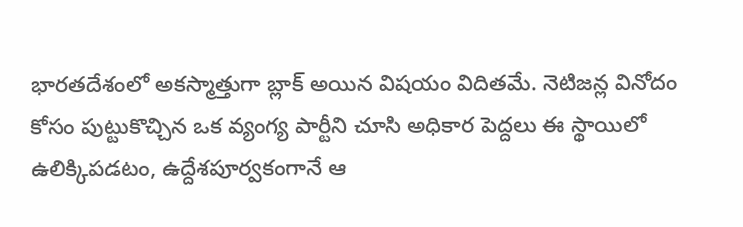భారతదేశంలో అకస్మాత్తుగా బ్లాక్ అయిన విషయం విదితమే. నెటిజన్ల వినోదం కోసం పుట్టుకొచ్చిన ఒక వ్యంగ్య పార్టీని చూసి అధికార పెద్దలు ఈ స్థాయిలో ఉలిక్కిపడటం, ఉద్దేశపూర్వకంగానే ఆ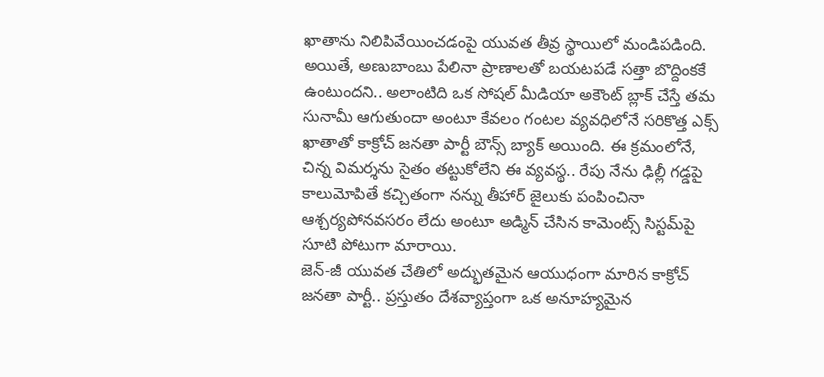ఖాతాను నిలిపివేయించడంపై యువత తీవ్ర స్థాయిలో మండిపడింది. అయితే, అణుబాంబు పేలినా ప్రాణాలతో బయటపడే సత్తా బొద్దింకకే ఉంటుందని.. అలాంటిది ఒక సోషల్ మీడియా అకౌంట్ బ్లాక్ చేస్తే తమ సునామీ ఆగుతుందా అంటూ కేవలం గంటల వ్యవధిలోనే సరికొత్త ఎక్స్ ఖాతాతో కాక్రోచ్ జనతా పార్టీ బౌన్స్ బ్యాక్ అయింది. ఈ క్రమంలోనే, చిన్న విమర్శను సైతం తట్టుకోలేని ఈ వ్యవస్థ.. రేపు నేను ఢిల్లీ గడ్డపై కాలుమోపితే కచ్చితంగా నన్ను తీహార్ జైలుకు పంపించినా ఆశ్చర్యపోనవసరం లేదు అంటూ అడ్మిన్ చేసిన కామెంట్స్ సిస్టమ్‌పై సూటి పోటుగా మారాయి.
జెన్-జీ యువత చేతిలో అద్భుతమైన ఆయుధంగా మారిన కాక్రోచ్ జనతా పార్టీ.. ప్రస్తుతం దేశవ్యాప్తంగా ఒక అనూహ్యమైన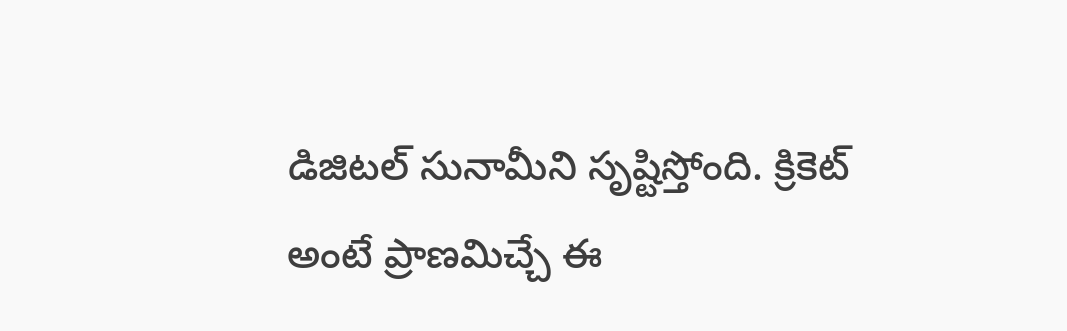డిజిటల్ సునామీని సృష్టిస్తోంది. క్రికెట్ అంటే ప్రాణమిచ్చే ఈ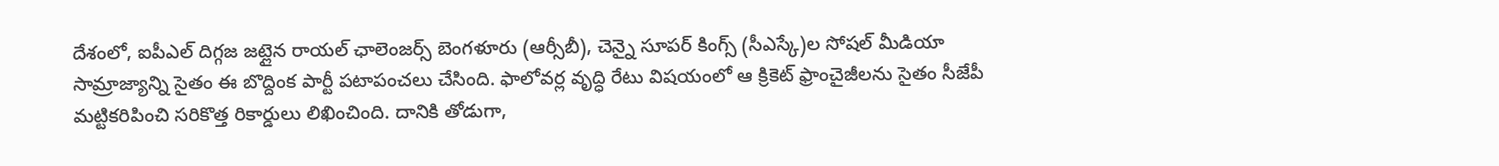దేశంలో, ఐపీఎల్ దిగ్గజ జట్లైన రాయల్ ఛాలెంజర్స్ బెంగళూరు (ఆర్సీబీ), చెన్నై సూపర్ కింగ్స్ (సీఎస్కే)ల సోషల్ మీడియా సామ్రాజ్యాన్ని సైతం ఈ బొద్దింక పార్టీ పటాపంచలు చేసింది. ఫాలోవర్ల వృద్ధి రేటు విషయంలో ఆ క్రికెట్ ఫ్రాంచైజీలను సైతం సీజేపీ మట్టికరిపించి సరికొత్త రికార్డులు లిఖించింది. దానికి తోడుగా,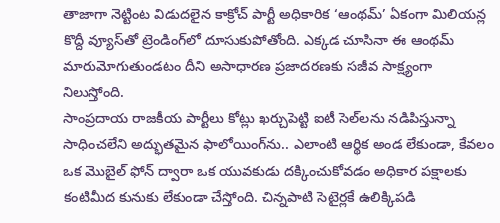తాజాగా నెట్టింట విడుదలైన కాక్రోచ్ పార్టీ అధికారిక ‘ఆంథమ్’ ఏకంగా మిలియన్ల కొద్దీ వ్యూస్‌తో ట్రెండింగ్‌లో దూసుకుపోతోంది. ఎక్కడ చూసినా ఈ ఆంథమ్ మారుమోగుతుండటం దీని అసాధారణ ప్రజాదరణకు సజీవ సాక్ష్యంగా నిలుస్తోంది.
సాంప్రదాయ రాజకీయ పార్టీలు కోట్లు ఖర్చుపెట్టి ఐటీ సెల్‌లను నడిపిస్తున్నా సాధించలేని అద్భుతమైన ఫాలోయింగ్‌ను.. ఎలాంటి ఆర్థిక అండ లేకుండా, కేవలం ఒక మొబైల్ ఫోన్ ద్వారా ఒక యువకుడు దక్కించుకోవడం అధికార పక్షాలకు కంటిమీద కునుకు లేకుండా చేస్తోంది. చిన్నపాటి సెటైర్లకే ఉలిక్కిపడి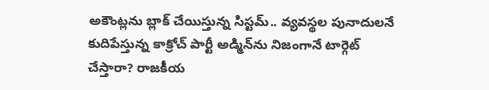అకౌంట్లను బ్లాక్ చేయిస్తున్న సిస్టమ్.. వ్యవస్థల పునాదులనే కుదిపేస్తున్న కాక్రోచ్ పార్టీ అడ్మిన్‌ను నిజంగానే టార్గెట్ చేస్తారా? రాజకీయ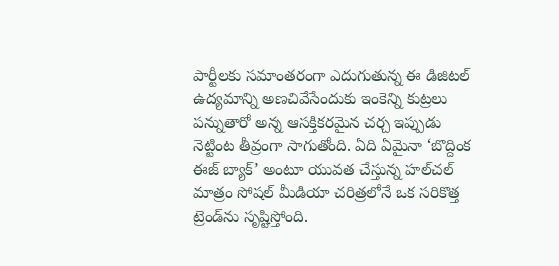పార్టీలకు సమాంతరంగా ఎదుగుతున్న ఈ డిజిటల్ ఉద్యమాన్ని అణచివేసేందుకు ఇంకెన్ని కుట్రలు పన్నుతారో అన్న ఆసక్తికరమైన చర్చ ఇప్పుడు నెట్టింట తీవ్రంగా సాగుతోంది. ఏది ఏమైనా ‘బొద్దింక ఈజ్ బ్యాక్’ అంటూ యువత చేస్తున్న హల్‌చల్ మాత్రం సోషల్ మీడియా చరిత్రలోనే ఒక సరికొత్త ట్రెండ్‌ను సృష్టిస్తోంది.